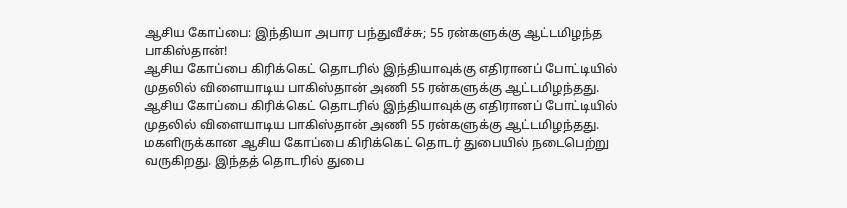ஆசிய கோப்பை: இந்தியா அபார பந்துவீச்சு; 55 ரன்களுக்கு ஆட்டமிழந்த பாகிஸ்தான்!
ஆசிய கோப்பை கிரிக்கெட் தொடரில் இந்தியாவுக்கு எதிரானப் போட்டியில் முதலில் விளையாடிய பாகிஸ்தான் அணி 55 ரன்களுக்கு ஆட்டமிழந்தது.
ஆசிய கோப்பை கிரிக்கெட் தொடரில் இந்தியாவுக்கு எதிரானப் போட்டியில் முதலில் விளையாடிய பாகிஸ்தான் அணி 55 ரன்களுக்கு ஆட்டமிழந்தது.
மகளிருக்கான ஆசிய கோப்பை கிரிக்கெட் தொடர் துபையில் நடைபெற்று வருகிறது. இந்தத் தொடரில் துபை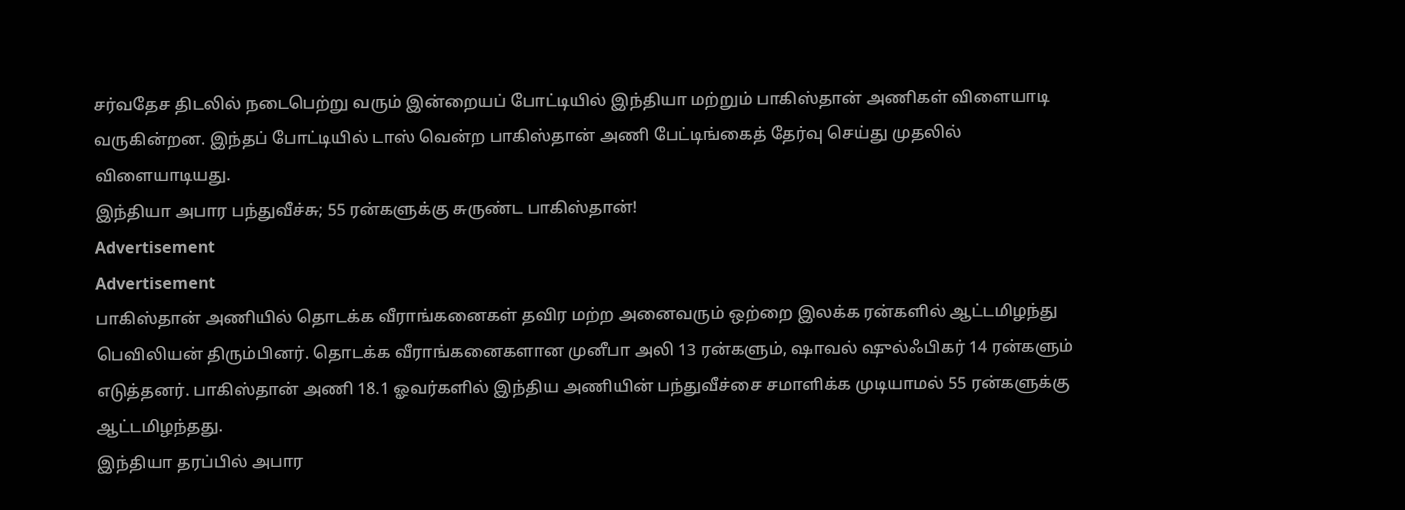சர்வதேச திடலில் நடைபெற்று வரும் இன்றையப் போட்டியில் இந்தியா மற்றும் பாகிஸ்தான் அணிகள் விளையாடி வருகின்றன. இந்தப் போட்டியில் டாஸ் வென்ற பாகிஸ்தான் அணி பேட்டிங்கைத் தேர்வு செய்து முதலில் விளையாடியது.
இந்தியா அபார பந்துவீச்சு; 55 ரன்களுக்கு சுருண்ட பாகிஸ்தான்!
Advertisement
Advertisement
பாகிஸ்தான் அணியில் தொடக்க வீராங்கனைகள் தவிர மற்ற அனைவரும் ஒற்றை இலக்க ரன்களில் ஆட்டமிழந்து பெவிலியன் திரும்பினர். தொடக்க வீராங்கனைகளான முனீபா அலி 13 ரன்களும், ஷாவல் ஷுல்ஃபிகர் 14 ரன்களும் எடுத்தனர். பாகிஸ்தான் அணி 18.1 ஓவர்களில் இந்திய அணியின் பந்துவீச்சை சமாளிக்க முடியாமல் 55 ரன்களுக்கு ஆட்டமிழந்தது.
இந்தியா தரப்பில் அபார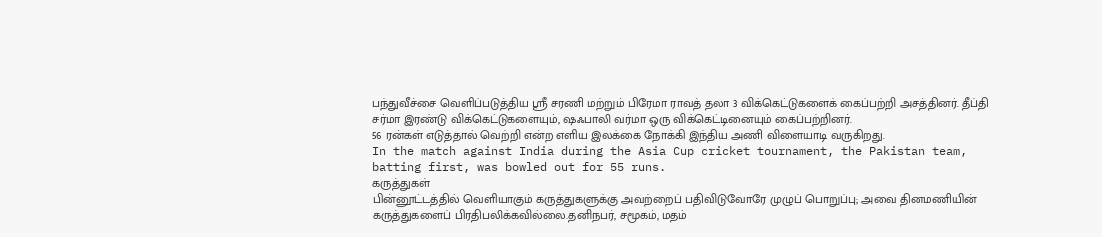பந்துவீச்சை வெளிப்படுத்திய ஸ்ரீ சரணி மற்றும் பிரேமா ராவத் தலா 3 விக்கெட்டுகளைக் கைப்பற்றி அசத்தினர். தீப்தி சர்மா இரண்டு விக்கெட்டுகளையும், ஷஃபாலி வர்மா ஒரு விக்கெட்டினையும் கைப்பற்றினர்.
56 ரன்கள் எடுத்தால் வெற்றி என்ற எளிய இலக்கை நோக்கி இந்திய அணி விளையாடி வருகிறது.
In the match against India during the Asia Cup cricket tournament, the Pakistan team, batting first, was bowled out for 55 runs.
கருத்துகள்
பின்னூட்டத்தில் வெளியாகும் கருத்துகளுக்கு அவற்றைப் பதிவிடுவோரே முழுப் பொறுப்பு; அவை தினமணியின் கருத்துகளைப் பிரதிபலிக்கவில்லை.தனிநபர், சமூகம், மதம்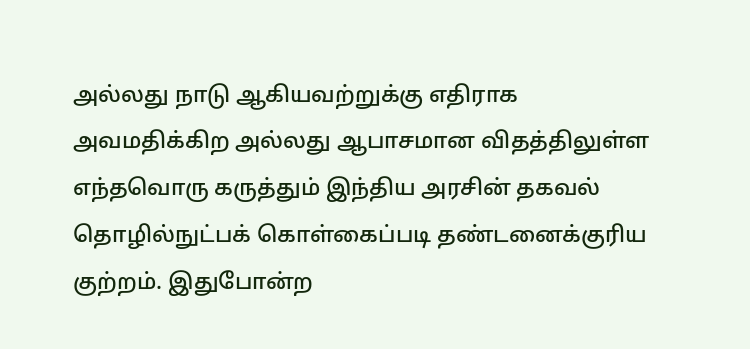அல்லது நாடு ஆகியவற்றுக்கு எதிராக அவமதிக்கிற அல்லது ஆபாசமான விதத்திலுள்ள எந்தவொரு கருத்தும் இந்திய அரசின் தகவல் தொழில்நுட்பக் கொள்கைப்படி தண்டனைக்குரிய குற்றம். இதுபோன்ற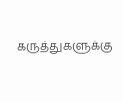கருத்துகளுக்கு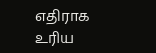எதிராக உரிய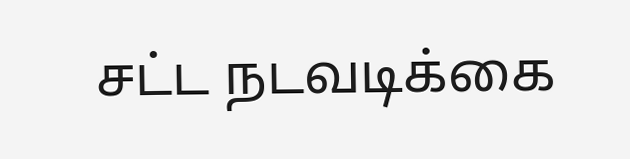சட்ட நடவடிக்கை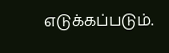எடுக்கப்படும்.